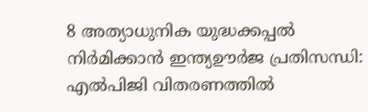8 അത്യാധുനിക യുദ്ധക്കപ്പൽ നിർമിക്കാൻ ഇന്ത്യഊർജ പ്രതിസന്ധി: എൽപിജി വിതരണത്തിൽ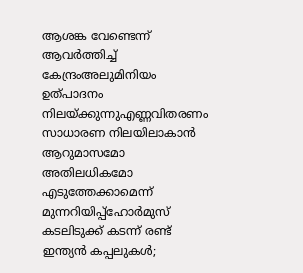ആശങ്ക വേണ്ടെന്ന് ആവർത്തിച്ച് കേന്ദ്രംഅലുമിനിയം ഉത്പാദനം നിലയ്ക്കുന്നുഎണ്ണവിതരണം സാധാരണ നിലയിലാകാൻ ആറുമാസമോ അതിലധികമോ എടുത്തേക്കാമെന്ന് മുന്നറിയിപ്പ്ഹോർമുസ് കടലിടുക്ക് കടന്ന് രണ്ട് ഇന്ത്യൻ കപ്പലുകൾ;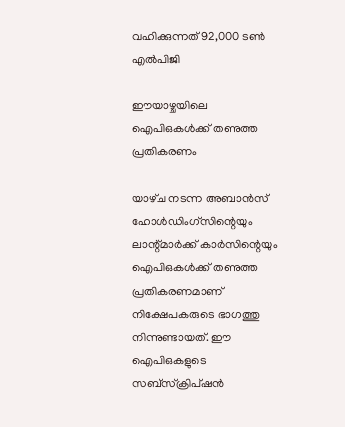വഹിക്കുന്നത് 92,000 ടൺ എൽപിജി

ഈയാഴ്ചയിലെ ഐപിഒകള്‍ക്ക്‌ തണുത്ത പ്രതികരണം

യാഴ്‌ച നടന്ന അബാന്‍സ്‌ ഹോള്‍ഡിംഗ്‌സിന്റെയും ലാന്റ്‌മാര്‍ക്ക്‌ കാര്‍സിന്റെയും ഐപിഒകള്‍ക്ക്‌ തണുത്ത പ്രതികരണമാണ്‌ നിക്ഷേപകരുടെ ഭാഗത്തു നിന്നുണ്ടായത്‌. ഈ ഐപിഒകളുടെ സബ്‌സ്‌ക്രിപ്‌ഷന്‍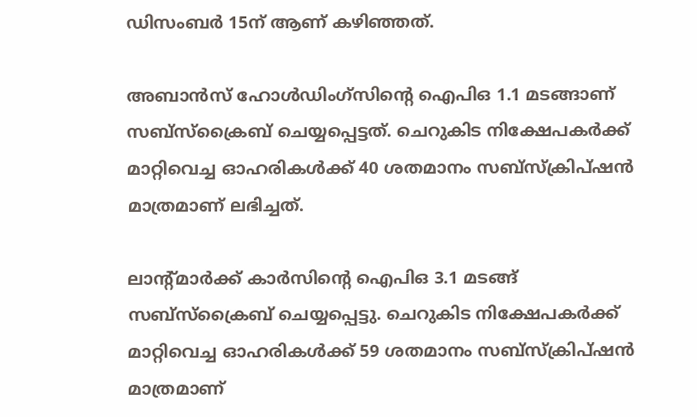ഡിസംബര്‍ 15ന്‌ ആണ്‌ കഴിഞ്ഞത്‌.

അബാന്‍സ്‌ ഹോള്‍ഡിംഗ്‌സിന്റെ ഐപിഒ 1.1 മടങ്ങാണ്‌ സബ്‌സ്‌ക്രൈബ്‌ ചെയ്യപ്പെട്ടത്‌. ചെറുകിട നിക്ഷേപകര്‍ക്ക്‌ മാറ്റിവെച്ച ഓഹരികള്‍ക്ക്‌ 40 ശതമാനം സബ്‌സ്‌ക്രിപ്‌ഷന്‍ മാത്രമാണ്‌ ലഭിച്ചത്‌.

ലാന്റ്‌മാര്‍ക്ക്‌ കാര്‍സിന്റെ ഐപിഒ 3.1 മടങ്ങ്‌ സബ്‌സ്‌ക്രൈബ്‌ ചെയ്യപ്പെട്ടു. ചെറുകിട നിക്ഷേപകര്‍ക്ക്‌ മാറ്റിവെച്ച ഓഹരികള്‍ക്ക്‌ 59 ശതമാനം സബ്‌സ്‌ക്രിപ്‌ഷന്‍ മാത്രമാണ്‌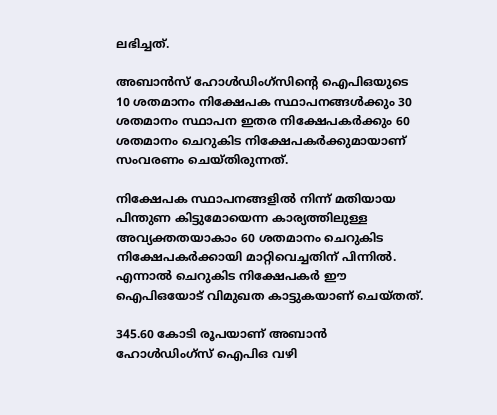ലഭിച്ചത്‌.

അബാന്‍സ്‌ ഹോള്‍ഡിംഗ്‌സിന്റെ ഐപിഒയുടെ 10 ശതമാനം നിക്ഷേപക സ്ഥാപനങ്ങള്‍ക്കും 30 ശതമാനം സ്ഥാപന ഇതര നിക്ഷേപകര്‍ക്കും 60 ശതമാനം ചെറുകിട നിക്ഷേപകര്‍ക്കുമായാണ്‌ സംവരണം ചെയ്‌തിരുന്നത്‌.

നിക്ഷേപക സ്ഥാപനങ്ങളില്‍ നിന്ന്‌ മതിയായ പിന്തുണ കിട്ടുമോയെന്ന കാര്യത്തിലുള്ള അവ്യക്തതയാകാം 60 ശതമാനം ചെറുകിട നിക്ഷേപകര്‍ക്കായി മാറ്റിവെച്ചതിന്‌ പിന്നില്‍. എന്നാല്‍ ചെറുകിട നിക്ഷേപകര്‍ ഈ ഐപിഒയോട്‌ വിമുഖത കാട്ടുകയാണ്‌ ചെയ്‌തത്‌.

345.60 കോടി രൂപയാണ്‌ അബാന്‍ ഹോള്‍ഡിംഗ്‌സ്‌ ഐപിഒ വഴി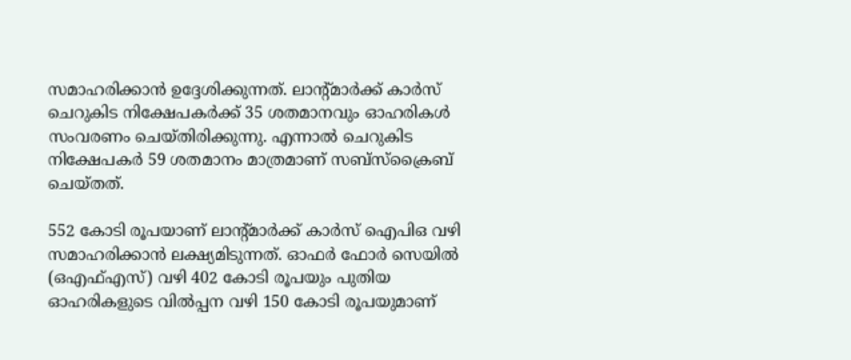സമാഹരിക്കാന്‍ ഉദ്ദേശിക്കുന്നത്‌. ലാന്റ്‌മാര്‍ക്ക്‌ കാര്‍സ്‌ ചെറുകിട നിക്ഷേപകര്‍ക്ക്‌ 35 ശതമാനവും ഓഹരികള്‍ സംവരണം ചെയ്‌തിരിക്കുന്നു. എന്നാല്‍ ചെറുകിട നിക്ഷേപകര്‍ 59 ശതമാനം മാത്രമാണ്‌ സബ്‌സ്‌ക്രൈബ്‌ ചെയ്‌തത്‌.

552 കോടി രൂപയാണ്‌ ലാന്റ്‌മാര്‍ക്ക്‌ കാര്‍സ്‌ ഐപിഒ വഴി സമാഹരിക്കാന്‍ ലക്ഷ്യമിടുന്നത്‌. ഓഫര്‍ ഫോര്‍ സെയില്‍ (ഒഎഫ്‌എസ്‌) വഴി 402 കോടി രൂപയും പുതിയ ഓഹരികളുടെ വില്‍പ്പന വഴി 150 കോടി രൂപയുമാണ്‌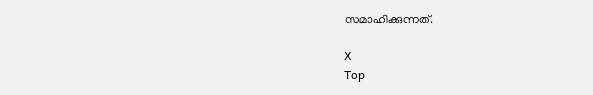സമാഹിക്കുന്നത്‌.

X
Top